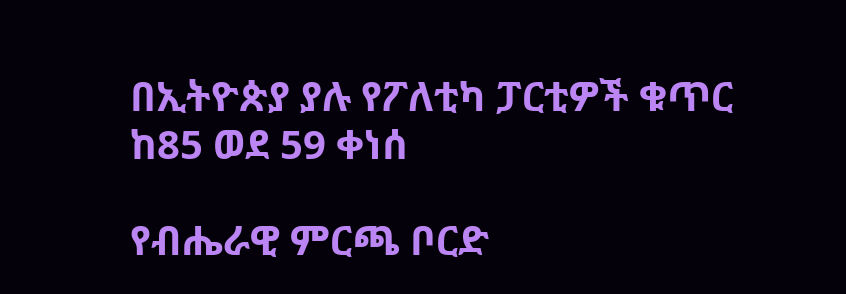በኢትዮጵያ ያሉ የፖለቲካ ፓርቲዎች ቁጥር ከ85 ወደ 59 ቀነሰ

የብሔራዊ ምርጫ ቦርድ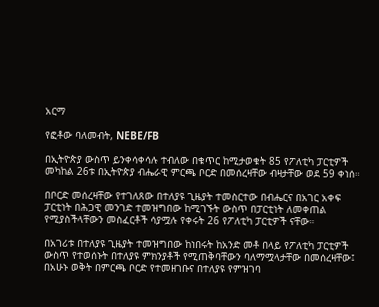አርማ

የፎቶው ባለመብት, NEBE/FB

በኢትዮጵያ ውስጥ ይንቀሳቀሳሉ ተብለው በቁጥር ከሚታወቁት 85 የፖለቲካ ፓርቲዎች መካከል 26ቱ በኢትዮጵያ ብሔራዊ ምርጫ ቦርድ በመሰረዛቸው ብዛታቸው ወደ 59 ቀነሰ።

በቦርድ መሰረዛቸው የተገለጸው በተለያዩ ጊዜያት ተመስርተው በብሔርና በአገር አቀፍ ፓርቲነት በሕጋዊ መንገድ ተመዝግበው ከሚገኙት ውስጥ በፓርቲነት ለመቀጠል የሚያስችላቸውን መስፈርቶች ሳያሟሉ የቀሩት 26 የፖለቲካ ፓርቲዎች ናቸው።

በአገሪቱ በተለያዩ ጊዜያት ተመዝግበው ከነበሩት ከአንድ መቶ በላይ የፖለቲካ ፓርቲዎች ውስጥ የተወሰኑት በተለያዩ ምክንያቶች የሚጠቅባቸውን ባለማሟላታቸው በመሰረዛቸው፤ በአሁኑ ወቅት በምርጫ ቦርድ የተመዘገቡና በተለያዩ የምዝገባ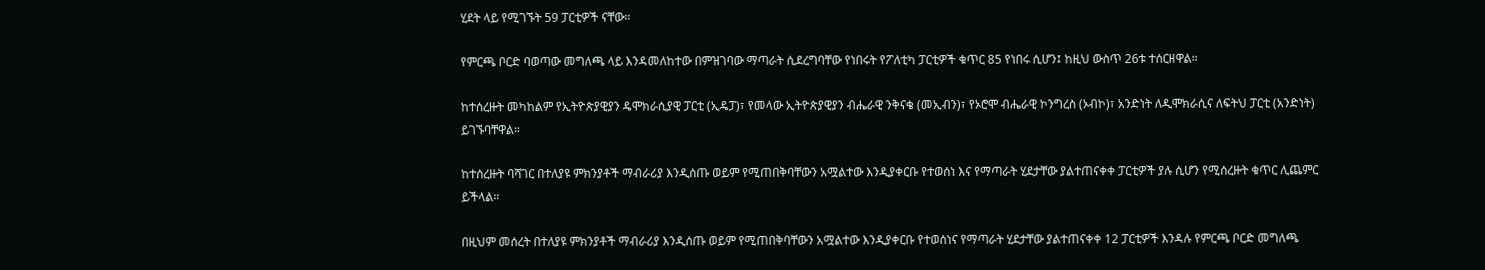ሂደት ላይ የሚገኙት 59 ፓርቲዎች ናቸው።

የምርጫ ቦርድ ባወጣው መግለጫ ላይ እንዳመለከተው በምዝገባው ማጣራት ሲደረግባቸው የነበሩት የፖለቲካ ፓርቲዎች ቁጥር 85 የነበሩ ሲሆን፤ ከዚህ ውስጥ 26ቱ ተሰርዘዋል።

ከተሰረዙት መካከልም የኢትዮጵያዊያን ዴሞክራሲያዊ ፓርቲ (ኢዴፓ)፣ የመላው ኢትዮጵያዊያን ብሔራዊ ንቅናቄ (መኢብን)፣ የኦሮሞ ብሔራዊ ኮንግረስ (ኦብኮ)፣ አንድነት ለዲሞክራሲና ለፍትህ ፓርቲ (አንድነት) ይገኙባቸዋል።

ከተሰረዙት ባሻገር በተለያዩ ምክንያቶች ማብራሪያ እንዲሰጡ ወይም የሚጠበቅባቸውን አሟልተው እንዲያቀርቡ የተወሰነ እና የማጣራት ሂደታቸው ያልተጠናቀቀ ፓርቲዎች ያሉ ሲሆን የሚሰረዙት ቁጥር ሊጨምር ይችላል።

በዚህም መሰረት በተለያዩ ምክንያቶች ማብራሪያ እንዲሰጡ ወይም የሚጠበቅባቸውን አሟልተው እንዲያቀርቡ የተወሰነና የማጣራት ሂደታቸው ያልተጠናቀቀ 12 ፓርቲዎች እንዳሉ የምርጫ ቦርድ መግለጫ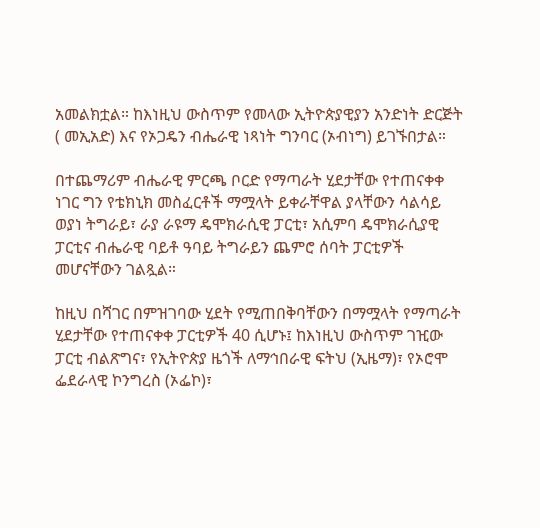አመልክቷል። ከእነዚህ ውስጥም የመላው ኢትዮጵያዊያን አንድነት ድርጅት ( መኢአድ) እና የኦጋዴን ብሔራዊ ነጻነት ግንባር (ኦብነግ) ይገኙበታል።

በተጨማሪም ብሔራዊ ምርጫ ቦርድ የማጣራት ሂደታቸው የተጠናቀቀ ነገር ግን የቴክኒክ መስፈርቶች ማሟላት ይቀራቸዋል ያላቸውን ሳልሳይ ወያነ ትግራይ፣ ራያ ራዩማ ዴሞክራሲዊ ፓርቲ፣ አሲምባ ዴሞክራሲያዊ ፓርቲና ብሔራዊ ባይቶ ዓባይ ትግራይን ጨምሮ ሰባት ፓርቲዎች መሆናቸውን ገልጿል።

ከዚህ በሻገር በምዝገባው ሂደት የሚጠበቅባቸውን በማሟላት የማጣራት ሂደታቸው የተጠናቀቀ ፓርቲዎች 40 ሲሆኑ፤ ከእነዚህ ውስጥም ገዢው ፓርቲ ብልጽግና፣ የኢትዮጵያ ዜጎች ለማኅበራዊ ፍትህ (ኢዜማ)፣ የኦሮሞ ፌደራላዊ ኮንግረስ (ኦፌኮ)፣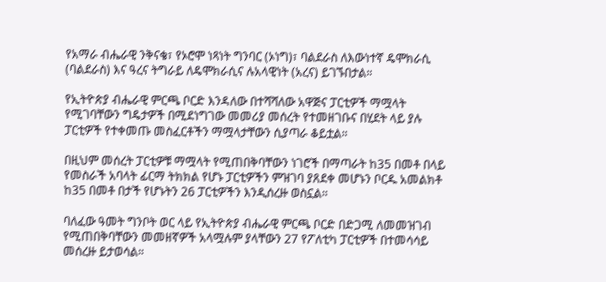የአማራ ብሔራዊ ንቅናቄ፣ የኦሮሞ ነጻነት ግንባር (ኦነግ)፣ ባልደራስ ለእውነተኛ ዴሞክራሲ (ባልደራስ) እና ዓረና ትግራይ ለዴሞክራሲና ሉአላዊነት (አረና) ይገኙበታል።

የኢትዮጵያ ብሔራዊ ምርጫ ቦርድ እንዳለው በተሻሻለው አዋጅና ፓርቲዎች ማሟላት የሚገባቸውን ግዴታዎች በሚደነግገው መመሪያ መሰረት የተመዘገቡና በሂደት ላይ ያሉ ፓርቲዎች የተቀመጡ መስፈርቶችን ማሟላታቸውን ሲያጣራ ቆይቷል።

በዚህም መሰረት ፓርቲዎቹ ማሟላት የሚጠበቅባቸውን ነገሮች በማጣራት ከ35 በመቶ በላይ የመስራች አባላት ፊርማ ትክክል የሆኑ ፓርቲዎችን ምዝገባ ያጸደቀ መሆኑን ቦርዱ አመልክቶ ከ35 በመቶ በታች የሆኑትን 26 ፓርቲዎችን እንዲሰረዙ ወስኗል።

ባለፈው ዓመት ግንቦት ወር ላይ የኢትዮጵያ ብሔራዊ ምርጫ ቦርድ በድጋሚ ለመመዝገብ የሚጠበቅባቸውን መመዘኛዎች አላሟሉም ያላቸውን 27 የፖለቲካ ፓርቲዎች በተመሳሳይ መሰረዙ ይታወሳል።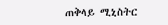ጠቅላይ ሚኒስትር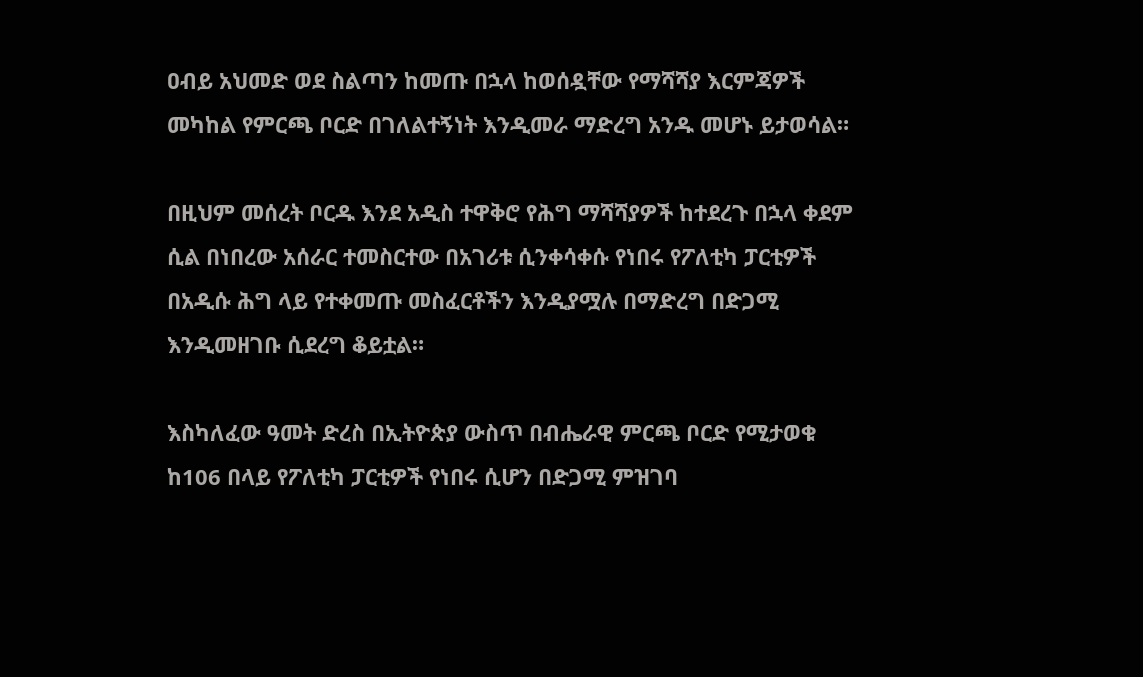ዐብይ አህመድ ወደ ስልጣን ከመጡ በኋላ ከወሰዷቸው የማሻሻያ እርምጃዎች መካከል የምርጫ ቦርድ በገለልተኝነት እንዲመራ ማድረግ አንዱ መሆኑ ይታወሳል።

በዚህም መሰረት ቦርዱ እንደ አዲስ ተዋቅሮ የሕግ ማሻሻያዎች ከተደረጉ በኋላ ቀደም ሲል በነበረው አሰራር ተመስርተው በአገሪቱ ሲንቀሳቀሱ የነበሩ የፖለቲካ ፓርቲዎች በአዲሱ ሕግ ላይ የተቀመጡ መስፈርቶችን እንዲያሟሉ በማድረግ በድጋሚ እንዲመዘገቡ ሲደረግ ቆይቷል።

እስካለፈው ዓመት ድረስ በኢትዮጵያ ውስጥ በብሔራዊ ምርጫ ቦርድ የሚታወቁ ከ106 በላይ የፖለቲካ ፓርቲዎች የነበሩ ሲሆን በድጋሚ ምዝገባ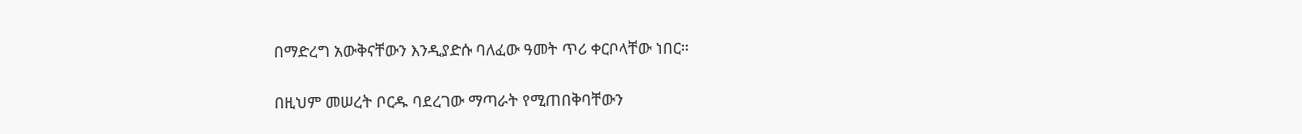በማድረግ አውቅናቸውን እንዲያድሱ ባለፈው ዓመት ጥሪ ቀርቦላቸው ነበር።

በዚህም መሠረት ቦርዱ ባደረገው ማጣራት የሚጠበቅባቸውን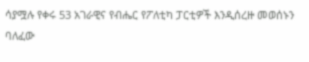ሳያሟሉ የቀሩ 53 አገራዊና የብሔር የፖለቲካ ፓርቲዎች እንዲሰረዙ መወሰኑን ባለፈው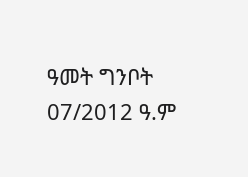ዓመት ግንቦት 07/2012 ዓ.ም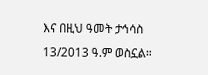እና በዚህ ዓመት ታኅሳስ 13/2013 ዓ.ም ወስኗል።